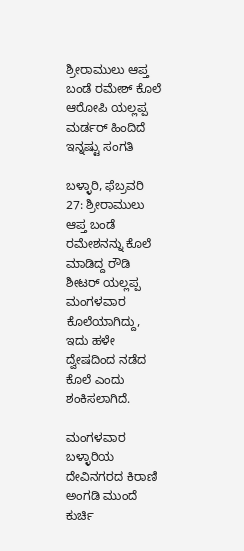ಶ್ರೀರಾಮುಲು ಆಪ್ತ ಬಂಡೆ ರಮೇಶ್ ಕೊಲೆ ಆರೋಪಿ ಯಲ್ಲಪ್ಪ ಮರ್ಡರ್ ಹಿಂದಿದೆ ಇನ್ನಷ್ಟು ಸಂಗತಿ

ಬಳ್ಳಾರಿ, ಫೆಬ್ರವರಿ 27: ಶ್ರೀರಾಮುಲು ಆಪ್ತ ಬಂಡೆ ರಮೇಶನನ್ನು ಕೊಲೆ ಮಾಡಿದ್ದ ರೌಡಿ ಶೀಟರ್ ಯಲ್ಲಪ್ಪ ಮಂಗಳವಾರ ಕೊಲೆಯಾಗಿದ್ದು, ಇದು ಹಳೇ ದ್ವೇಷದಿಂದ ನಡೆದ ಕೊಲೆ ಎಂದು ಶಂಕಿಸಲಾಗಿದೆ.

ಮಂಗಳವಾರ ಬಳ್ಳಾರಿಯ ದೇವಿನಗರದ ಕಿರಾಣಿ ಅಂಗಡಿ ಮುಂದೆ ಕುರ್ಚಿ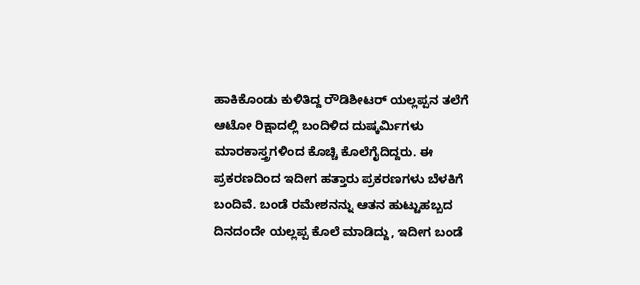ಹಾಕಿಕೊಂಡು ಕುಳಿತಿದ್ದ ರೌಡಿಶೀಟರ್ ಯಲ್ಲಪ್ಪನ ತಲೆಗೆ ಆಟೋ ರಿಕ್ಷಾದಲ್ಲಿ ಬಂದಿಳಿದ ದುಷ್ಕರ್ಮಿಗಳು ಮಾರಕಾಸ್ತ್ರಗಳಿಂದ ಕೊಚ್ಚಿ ಕೊಲೆಗೈದಿದ್ದರು. ಈ ಪ್ರಕರಣದಿಂದ ಇದೀಗ ಹತ್ತಾರು ಪ್ರಕರಣಗಳು ಬೆಳಕಿಗೆ ಬಂದಿವೆ. ಬಂಡೆ ರಮೇಶನನ್ನು ಆತನ ಹುಟ್ಟುಹಬ್ಬದ ದಿನದಂದೇ ಯಲ್ಲಪ್ಪ ಕೊಲೆ ಮಾಡಿದ್ದು, ಇದೀಗ ಬಂಡೆ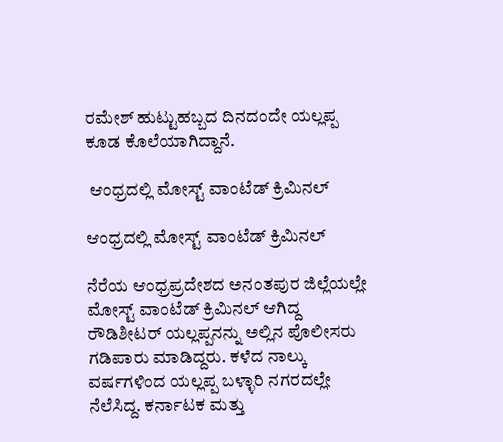ರಮೇಶ್ ಹುಟ್ಟುಹಬ್ಬದ ದಿನದಂದೇ ಯಲ್ಲಪ್ಪ ಕೂಡ ಕೊಲೆಯಾಗಿದ್ದಾನೆ.

 ಆಂಧ್ರದಲ್ಲಿ ಮೋಸ್ಟ್ ವಾಂಟೆಡ್ ಕ್ರಿಮಿನಲ್

ಆಂಧ್ರದಲ್ಲಿ ಮೋಸ್ಟ್ ವಾಂಟೆಡ್ ಕ್ರಿಮಿನಲ್

ನೆರೆಯ ಆಂಧ್ರಪ್ರದೇಶದ ಅನಂತಪುರ ಜಿಲ್ಲೆಯಲ್ಲೇ ಮೋಸ್ಟ್ ವಾಂಟೆಡ್ ಕ್ರಿಮಿನಲ್ ಆಗಿದ್ದ ರೌಡಿಶೀಟರ್ ಯಲ್ಲಪ್ಪನನ್ನು ಅಲ್ಲಿನ ಪೊಲೀಸರು ಗಡಿಪಾರು ಮಾಡಿದ್ದರು. ಕಳೆದ ನಾಲ್ಕು ವರ್ಷಗಳಿಂದ ಯಲ್ಲಪ್ಪ ಬಳ್ಳಾರಿ‌ ನಗರದಲ್ಲೇ ನೆಲೆಸಿದ್ದ. ಕರ್ನಾಟಕ ಮತ್ತು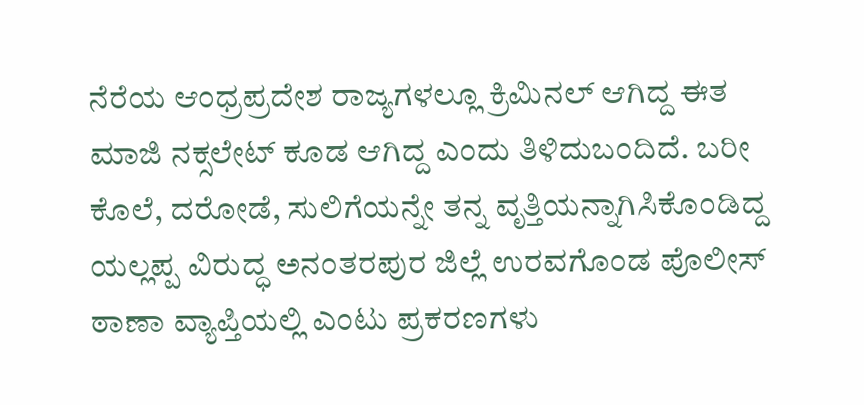ನೆರೆಯ ಆಂಧ್ರಪ್ರದೇಶ ರಾಜ್ಯಗಳಲ್ಲೂ ಕ್ರಿಮಿನಲ್ ಆಗಿದ್ದ ಈತ ಮಾಜಿ ನಕ್ಸಲೇಟ್ ಕೂಡ ಆಗಿದ್ದ ಎಂದು ತಿಳಿದುಬಂದಿದೆ. ಬರೀ ಕೊಲೆ, ದರೋಡೆ, ಸುಲಿಗೆಯನ್ನೇ ತನ್ನ ವೃತ್ತಿಯನ್ನಾಗಿ‌ಸಿಕೊಂಡಿದ್ದ ಯಲ್ಲಪ್ಪ ವಿರುದ್ಧ ಅನಂತರಪುರ ಜಿಲ್ಲೆ ಉರವಗೊಂಡ ಪೊಲೀಸ್ ಠಾಣಾ ವ್ಯಾಪ್ತಿಯಲ್ಲಿ ಎಂಟು ಪ್ರಕರಣಗಳು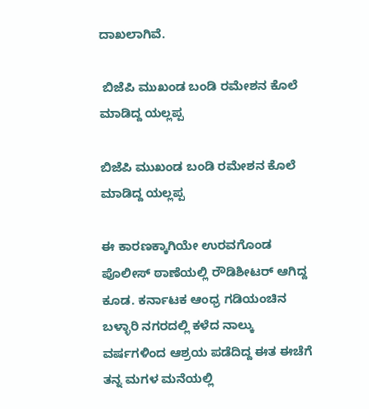ದಾಖಲಾಗಿವೆ.

 ಬಿಜೆಪಿ ಮುಖಂಡ ಬಂಡಿ ರಮೇಶನ ಕೊಲೆ ಮಾಡಿದ್ದ ಯಲ್ಲಪ್ಪ

ಬಿಜೆಪಿ ಮುಖಂಡ ಬಂಡಿ ರಮೇಶನ ಕೊಲೆ ಮಾಡಿದ್ದ ಯಲ್ಲಪ್ಪ

ಈ ಕಾರಣಕ್ಕಾಗಿಯೇ ಉರವಗೊಂಡ ಪೊಲೀಸ್ ಠಾಣೆಯಲ್ಲಿ ರೌಡಿಶೀಟರ್ ಆಗಿದ್ದ ಕೂಡ. ಕರ್ನಾಟಕ ಆಂಧ್ರ ಗಡಿಯಂಚಿನ ಬಳ್ಳಾರಿ ನಗರದಲ್ಲಿ ಕಳೆದ ನಾಲ್ಕು ವರ್ಷಗಳಿಂದ ಆಶ್ರಯ ಪಡೆದಿದ್ದ ಈತ ಈಚೆಗೆ ತನ್ನ ಮಗಳ ಮನೆಯಲ್ಲಿ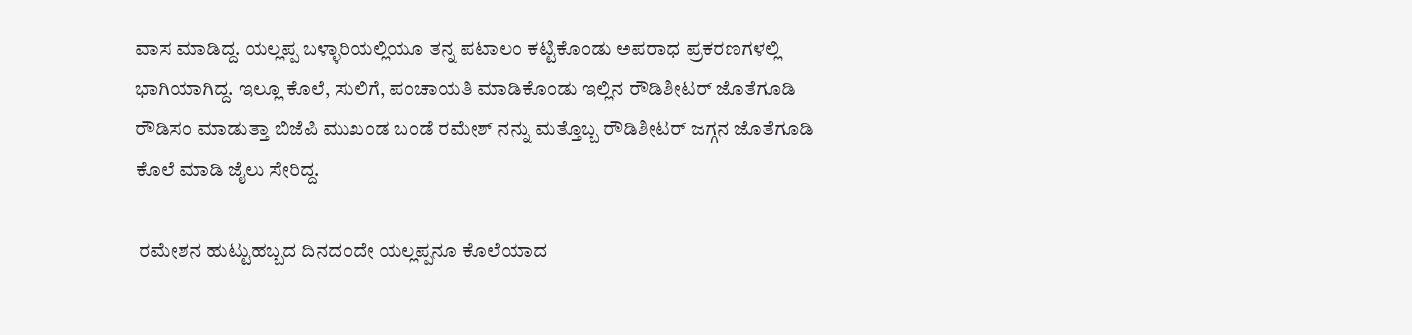ವಾಸ ಮಾಡಿದ್ದ. ಯಲ್ಲಪ್ಪ ಬಳ್ಳಾರಿಯಲ್ಲಿಯೂ ತನ್ನ ಪಟಾಲಂ ಕಟ್ಟಿಕೊಂಡು ಅಪರಾಧ ಪ್ರಕರಣಗಳಲ್ಲಿ ಭಾಗಿಯಾಗಿದ್ದ. ಇಲ್ಲೂ ಕೊಲೆ, ಸುಲಿಗೆ, ಪಂಚಾಯತಿ ಮಾಡಿಕೊಂಡು ಇಲ್ಲಿನ ರೌಡಿಶೀಟರ್ ಜೊತೆಗೂಡಿ ರೌಡಿಸಂ ಮಾಡುತ್ತಾ ಬಿಜೆಪಿ ಮುಖಂಡ ಬಂಡೆ ರಮೇಶ್ ನನ್ನು ಮತ್ತೊಬ್ಬ ರೌಡಿಶೀಟರ್ ಜಗ್ಗನ ಜೊತೆಗೂಡಿ ಕೊಲೆ ಮಾಡಿ ಜೈಲು ಸೇರಿದ್ದ.

 ರಮೇಶನ ಹುಟ್ಟುಹಬ್ಬದ ದಿನದಂದೇ ಯಲ್ಲಪ್ಪನೂ ಕೊಲೆಯಾದ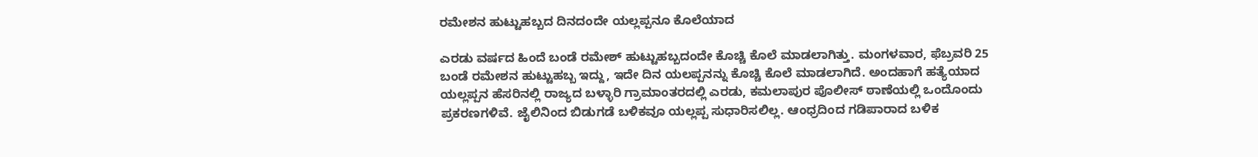ರಮೇಶನ ಹುಟ್ಟುಹಬ್ಬದ ದಿನದಂದೇ ಯಲ್ಲಪ್ಪನೂ ಕೊಲೆಯಾದ

ಎರಡು ವರ್ಷದ ಹಿಂದೆ ಬಂಡೆ ರಮೇಶ್ ಹುಟ್ಟುಹಬ್ಬದಂದೇ ಕೊಚ್ಚಿ ಕೊಲೆ ಮಾಡಲಾಗಿತ್ತು. ಮಂಗಳವಾರ, ಫೆಬ್ರವರಿ 25 ಬಂಡೆ ರಮೇಶನ ಹುಟ್ಟುಹಬ್ಬ ಇದ್ದು, ಇದೇ ದಿನ ಯಲಪ್ಪನನ್ನು ಕೊಚ್ಚಿ ಕೊಲೆ ಮಾಡಲಾಗಿದೆ. ಅಂದಹಾಗೆ ಹತ್ಯೆಯಾದ ಯಲ್ಲಪ್ಪನ ಹೆಸರಿನಲ್ಲಿ ರಾಜ್ಯದ ಬಳ್ಳಾರಿ ಗ್ರಾಮಾಂತರದಲ್ಲಿ ಎರಡು, ಕಮಲಾಪುರ ಪೊಲೀಸ್ ಠಾಣೆಯಲ್ಲಿ ಒಂದೊಂದು ಪ್ರಕರಣಗಳಿವೆ. ಜೈಲಿನಿಂದ ಬಿಡುಗಡೆ ಬಳಿಕವೂ ಯಲ್ಲಪ್ಪ ಸುಧಾರಿಸಲಿಲ್ಲ. ಆಂಧ್ರದಿಂದ ಗಡಿಪಾರಾದ ಬಳಿಕ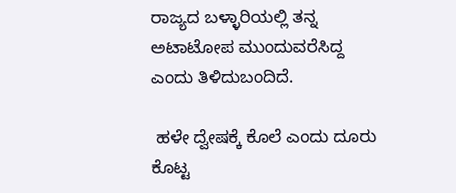ರಾಜ್ಯದ ಬಳ್ಳಾರಿಯಲ್ಲಿ ತನ್ನ ಅಟಾಟೋಪ ಮುಂದುವರೆಸಿದ್ದ ಎಂದು ತಿಳಿದುಬಂದಿದೆ.

 ಹಳೇ ದ್ವೇಷಕ್ಕೆ ಕೊಲೆ ಎಂದು ದೂರು ಕೊಟ್ಟ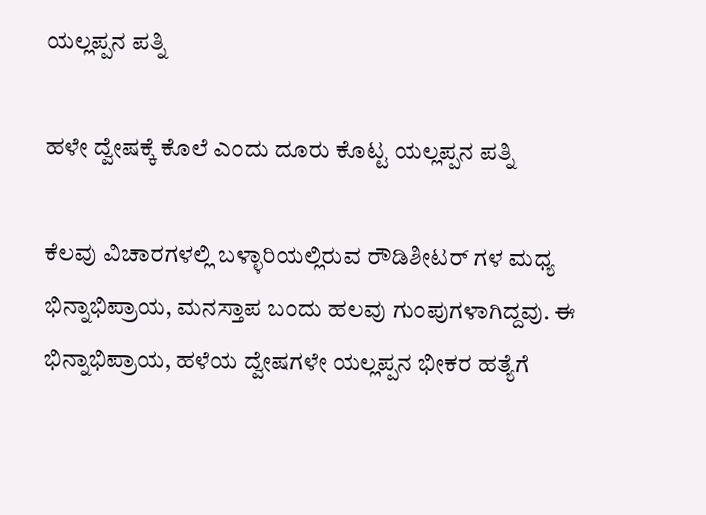ಯಲ್ಲಪ್ಪನ ಪತ್ನಿ

ಹಳೇ ದ್ವೇಷಕ್ಕೆ ಕೊಲೆ ಎಂದು ದೂರು ಕೊಟ್ಟ ಯಲ್ಲಪ್ಪನ ಪತ್ನಿ

ಕೆಲವು ವಿಚಾರಗಳಲ್ಲಿ ಬಳ್ಳಾರಿಯಲ್ಲಿರುವ ರೌಡಿಶೀಟರ್ ಗಳ ಮಧ್ಯ ಭಿನ್ನಾಭಿಪ್ರಾಯ, ಮನಸ್ತಾಪ ಬಂದು ಹಲವು ಗುಂಪುಗಳಾಗಿದ್ದವು. ಈ ಭಿನ್ನಾಭಿಪ್ರಾಯ, ಹಳೆಯ ದ್ವೇಷಗಳೇ ಯಲ್ಲಪ್ಪನ ಭೀಕರ ಹತ್ಯೆಗೆ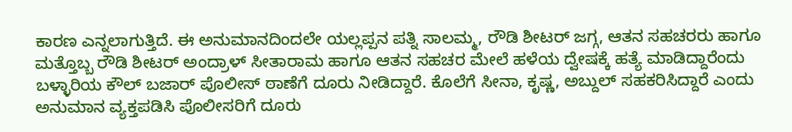ಕಾರಣ ಎನ್ನಲಾಗುತ್ತಿದೆ. ಈ ಅನುಮಾನದಿಂದಲೇ ಯಲ್ಲಪ್ಪನ ಪತ್ನಿ ಸಾಲಮ್ಮ, ರೌಡಿ ಶೀಟರ್ ಜಗ್ಗ, ಆತನ ಸಹಚರರು ಹಾಗೂ ಮತ್ತೊಬ್ಬ ರೌಡಿ ಶೀಟರ್ ಅಂದ್ರಾಳ್ ಸೀತಾರಾಮ ಹಾಗೂ ಆತನ ಸಹಚರ ಮೇಲೆ ಹಳೆಯ ದ್ವೇಷಕ್ಕೆ ಹತ್ಯೆ ಮಾಡಿದ್ದಾರೆಂದು ಬಳ್ಳಾರಿಯ ಕೌಲ್ ಬಜಾರ್ ಪೊಲೀಸ್ ಠಾಣೆಗೆ ದೂರು ನೀಡಿದ್ದಾರೆ. ಕೊಲೆಗೆ ಸೀನಾ, ಕೃಷ್ಣ, ಅಬ್ದುಲ್ ಸಹಕರಿಸಿದ್ದಾರೆ ಎಂದು ಅನುಮಾನ ವ್ಯಕ್ತಪಡಿಸಿ ಪೊಲೀಸರಿಗೆ ದೂರು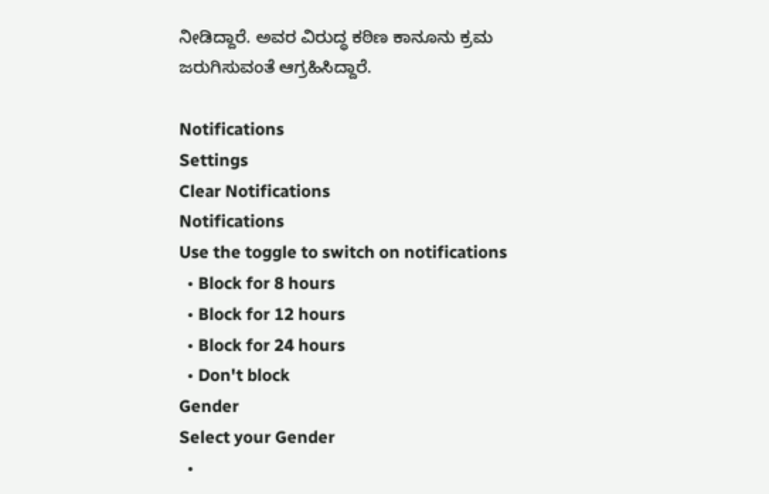ನೀಡಿದ್ದಾರೆ. ಅವರ ವಿರುದ್ಧ ಕಠಿಣ ಕಾನೂನು ಕ್ರಮ ಜರುಗಿಸುವಂತೆ ಆಗ್ರಹಿಸಿದ್ದಾರೆ.

Notifications
Settings
Clear Notifications
Notifications
Use the toggle to switch on notifications
  • Block for 8 hours
  • Block for 12 hours
  • Block for 24 hours
  • Don't block
Gender
Select your Gender
  •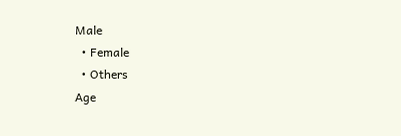Male
  • Female
  • Others
Age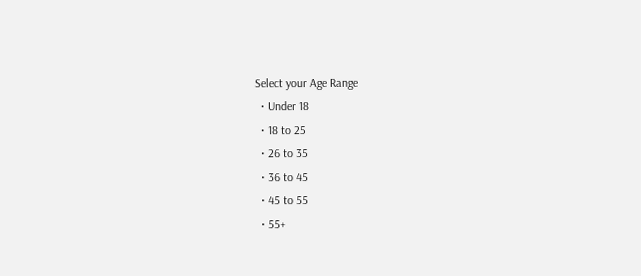Select your Age Range
  • Under 18
  • 18 to 25
  • 26 to 35
  • 36 to 45
  • 45 to 55
  • 55+